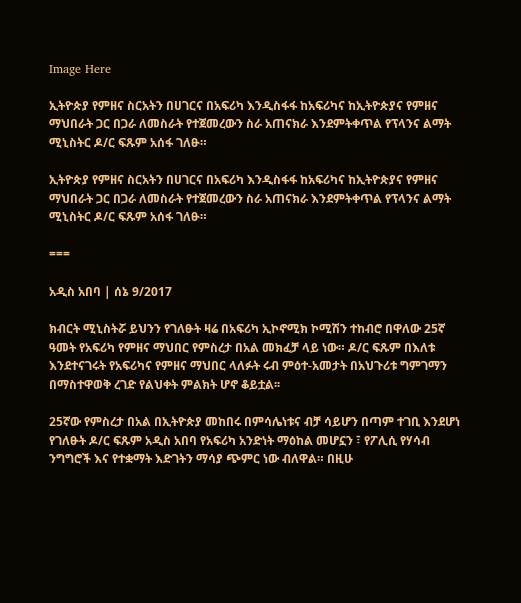Image Here

ኢትዮጵያ የምዘና ስርአትን በሀገርና በአፍሪካ እንዲስፋፋ ከአፍሪካና ከኢትዮጵያና የምዘና ማህበራት ጋር በጋራ ለመስራት የተጀመረውን ስራ አጠናክራ እንደምትቀጥል የፕላንና ልማት ሚኒስትር ዶ/ር ፍጹም አሰፋ ገለፁ።

ኢትዮጵያ የምዘና ስርአትን በሀገርና በአፍሪካ እንዲስፋፋ ከአፍሪካና ከኢትዮጵያና የምዘና ማህበራት ጋር በጋራ ለመስራት የተጀመረውን ስራ አጠናክራ እንደምትቀጥል የፕላንና ልማት ሚኒስትር ዶ/ር ፍጹም አሰፋ ገለፁ።

===

አዲስ አበባ | ሰኔ 9/2017

ክብርት ሚኒስትሯ ይህንን የገለፁት ዛሬ በአፍሪካ ኢኮኖሚክ ኮሚሽን ተከብሮ በዋለው 25ኛ ዓመት የአፍሪካ የምዘና ማህበር የምስረታ በአል መክፈቻ ላይ ነው። ዶ/ር ፍጹም በእለቱ እንደተናገሩት የአፍሪካና የምዘና ማህበር ላለፉት ሩብ ምዕተ-አመታት በአህጉሪቱ ግምገማን በማስተዋወቅ ረገድ የልህቀት ምልክት ሆኖ ቆይቷል፡፡

25ኛው የምስረታ በአል በኢትዮጵያ መከበሩ በምሳሌነቱና ብቻ ሳይሆን በጣም ተገቢ እንደሆነ የገለፁት ዶ/ር ፍጹም አዲስ አበባ የአፍሪካ አንድነት ማዕከል መሆኗን ፣ የፖሊሲ የሃሳብ ንግግሮች እና የተቋማት እድገትን ማሳያ ጭምር ነው ብለዋል። በዚሁ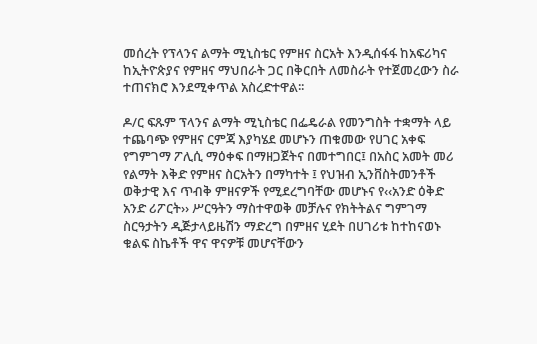መሰረት የፕላንና ልማት ሚኒስቴር የምዘና ስርአት እንዲሰፋፋ ከአፍሪካና ከኢትዮጵያና የምዘና ማህበራት ጋር በቅርበት ለመስራት የተጀመረውን ስራ ተጠናክሮ እንደሚቀጥል አስረድተዋል፡፡

ዶ/ር ፍጹም ፕላንና ልማት ሚኒስቴር በፌዴራል የመንግስት ተቋማት ላይ ተጨባጭ የምዘና ርምጃ እያካሄደ መሆኑን ጠቁመው የሀገር አቀፍ የግምገማ ፖሊሲ ማዕቀፍ በማዘጋጀትና በመተግበር፤ በአስር አመት መሪ የልማት እቅድ የምዘና ስርአትን በማካተት ፤ የህዝብ ኢንቨስትመንቶች ወቅታዊ እና ጥብቅ ምዘናዎች የሚደረግባቸው መሆኑና የ‹‹አንድ ዕቅድ አንድ ሪፖርት›› ሥርዓትን ማስተዋወቅ መቻሉና የክትትልና ግምገማ ስርዓታትን ዲጅታላይዜሽን ማድረግ በምዘና ሂደት በሀገሪቱ ከተከናወኑ ቁልፍ ስኬቶች ዋና ዋናዎቹ መሆናቸውን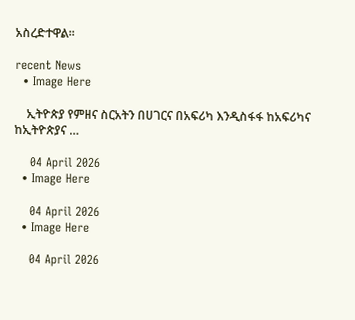አስረድተዋል፡፡

recent News
  • Image Here

    ኢትዮጵያ የምዘና ስርአትን በሀገርና በአፍሪካ እንዲስፋፋ ከአፍሪካና ከኢትዮጵያና …

    04 April 2026
  • Image Here

    04 April 2026
  • Image Here

    04 April 2026